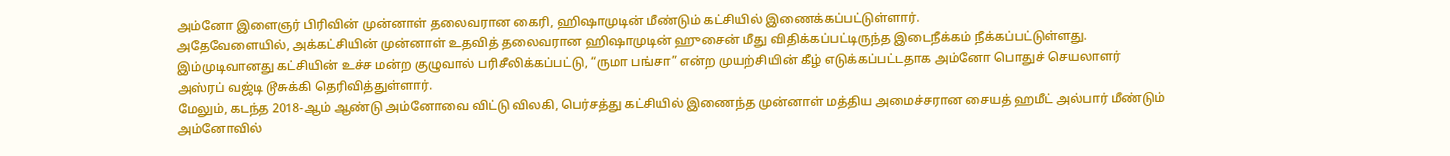அம்னோ இளைஞர் பிரிவின் முன்னாள் தலைவரான கைரி, ஹிஷாமுடின் மீண்டும் கட்சியில் இணைக்கப்பட்டுள்ளார்.
அதேவேளையில், அக்கட்சியின் முன்னாள் உதவித் தலைவரான ஹிஷாமுடின் ஹுசைன் மீது விதிக்கப்பட்டிருந்த இடைநீக்கம் நீக்கப்பட்டுள்ளது.
இம்முடிவானது கட்சியின் உச்ச மன்ற குழுவால் பரிசீலிக்கப்பட்டு, “ருமா பங்சா” என்ற முயற்சியின் கீழ் எடுக்கப்பட்டதாக அம்னோ பொதுச் செயலாளர் அஸ்ரப் வஜ்டி டூசுக்கி தெரிவித்துள்ளார்.
மேலும், கடந்த 2018-ஆம் ஆண்டு அம்னோவை விட்டு விலகி, பெர்சத்து கட்சியில் இணைந்த முன்னாள் மத்திய அமைச்சரான சையத் ஹமீட் அல்பார் மீண்டும் அம்னோவில்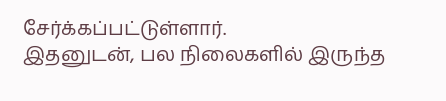சேர்க்கப்பட்டுள்ளார்.
இதனுடன், பல நிலைகளில் இருந்த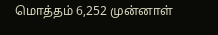மொத்தம் 6,252 முன்னாள்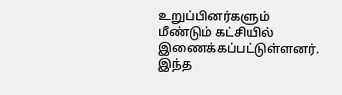உறுப்பினர்களும் மீண்டும் கட்சியில் இணைக்கப்பட்டுள்ளனர்.
இந்த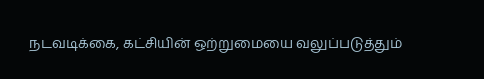நடவடிக்கை, கட்சியின் ஒற்றுமையை வலுப்படுத்தும்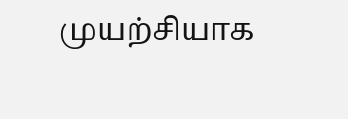முயற்சியாக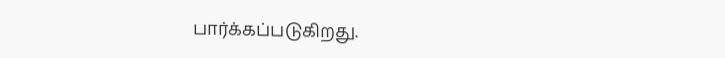பார்க்கப்படுகிறது.